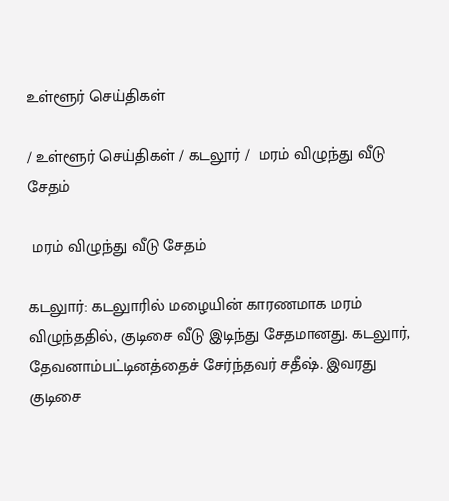உள்ளூர் செய்திகள்

/ உள்ளூர் செய்திகள் / கடலூர் /  மரம் விழுந்து வீடு சேதம்

 மரம் விழுந்து வீடு சேதம்

கடலுார்: கடலுாரில் மழையின் காரணமாக மரம் விழுந்ததில், குடிசை வீடு இடிந்து சேதமானது. கடலுார், தேவனாம்பட்டினத்தைச் சேர்ந்தவர் சதீஷ். இவரது குடிசை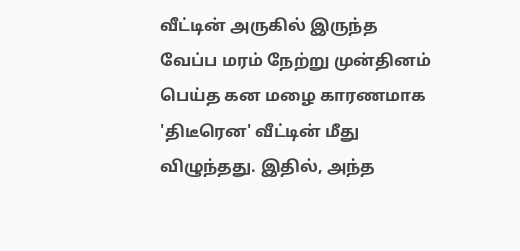வீட்டின் அருகில் இருந்த வேப்ப மரம் நேற்று முன்தினம் பெய்த கன மழை காரணமாக 'திடீரென' வீட்டின் மீது விழுந்தது. இதில், அந்த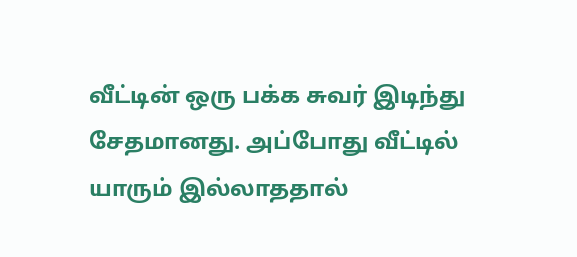வீட்டின் ஒரு பக்க சுவர் இடிந்து சேதமானது. அப்போது வீட்டில் யாரும் இல்லாததால்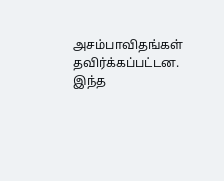அசம்பாவிதங்கள் தவிர்க்கப்பட்டன. இந்த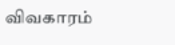விவகாரம்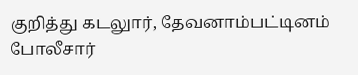குறித்து கடலுார், தேவனாம்பட்டினம் போலீசார்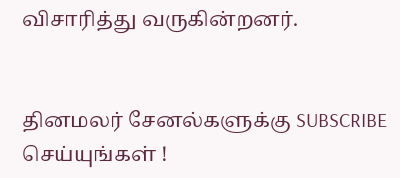விசாரித்து வருகின்றனர்.


தினமலர் சேனல்களுக்கு SUBSCRIBE செய்யுங்கள் !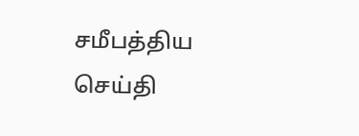சமீபத்திய செய்தி